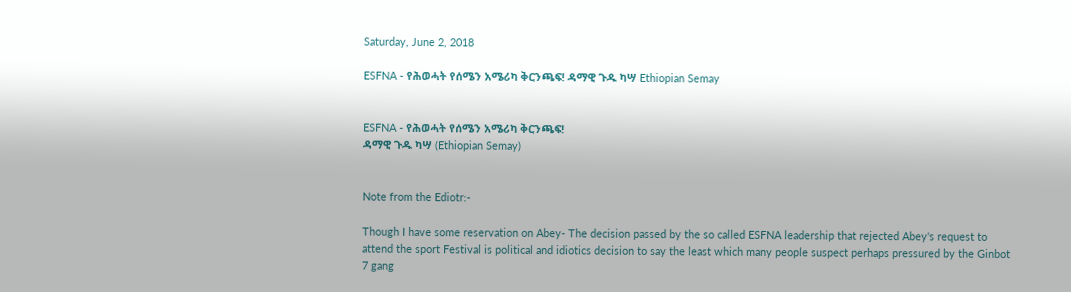Saturday, June 2, 2018

ESFNA - የሕወሓት የሰሜን አሜሪካ ቅርንጫፍ! ዳማዊ ጉዱ ካሣ Ethiopian Semay


ESFNA - የሕወሓት የሰሜን አሜሪካ ቅርንጫፍ!
ዳማዊ ጉዱ ካሣ (Ethiopian Semay)


Note from the Ediotr:-

Though I have some reservation on Abey- The decision passed by the so called ESFNA leadership that rejected Abey's request to attend the sport Festival is political and idiotics decision to say the least which many people suspect perhaps pressured by the Ginbot 7 gang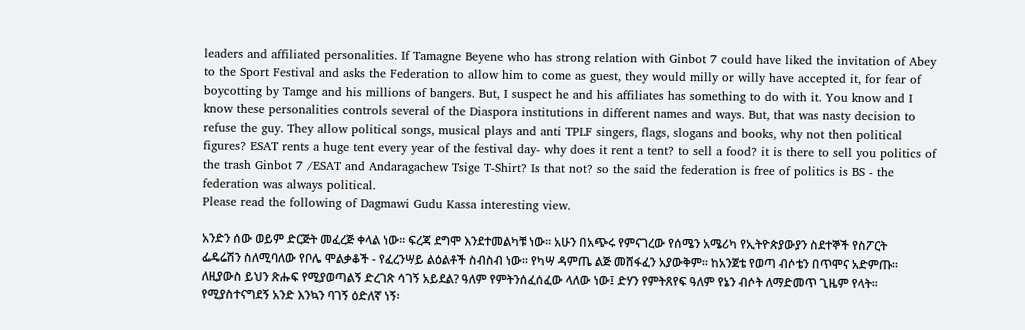leaders and affiliated personalities. If Tamagne Beyene who has strong relation with Ginbot 7 could have liked the invitation of Abey to the Sport Festival and asks the Federation to allow him to come as guest, they would milly or willy have accepted it, for fear of boycotting by Tamge and his millions of bangers. But, I suspect he and his affiliates has something to do with it. You know and I know these personalities controls several of the Diaspora institutions in different names and ways. But, that was nasty decision to refuse the guy. They allow political songs, musical plays and anti TPLF singers, flags, slogans and books, why not then political figures? ESAT rents a huge tent every year of the festival day- why does it rent a tent? to sell a food? it is there to sell you politics of the trash Ginbot 7 /ESAT and Andaragachew Tsige T-Shirt? Is that not? so the said the federation is free of politics is BS - the federation was always political.
Please read the following of Dagmawi Gudu Kassa interesting view.

አንድን ሰው ወይም ድርጅት መፈረጅ ቀላል ነው፡፡ ፍረጃ ደግሞ እንደተመልካቹ ነው፡፡ አሁን በአጭሩ የምናገረው የሰሜን አሜሪካ የኢትዮጵያውያን ስደተኞች የስፖርት ፌዴሬሽን ስለሚባለው የቦሌ ሞልቃቆች - የፈረንሣይ ልዕልቶች ስብስብ ነው፡፡ የካሣ ዳምጤ ልጅ መሸፋፈን አያውቅም፡፡ ከአንጀቴ የወጣ ብሶቴን በጥሞና አድምጡ፡፡ ለዚያውስ ይህን ጽሑፍ የሚያወጣልኝ ድረገጽ ሳገኝ አይደል? ዓለም የምትንሰፈሰፈው ላለው ነው፤ ድሃን የምትጸየፍ ዓለም የኔን ብሶት ለማድመጥ ጊዜም የላት፡፡ የሚያስተናግደኝ አንድ እንኳን ባገኝ ዕድለኛ ነኝ፡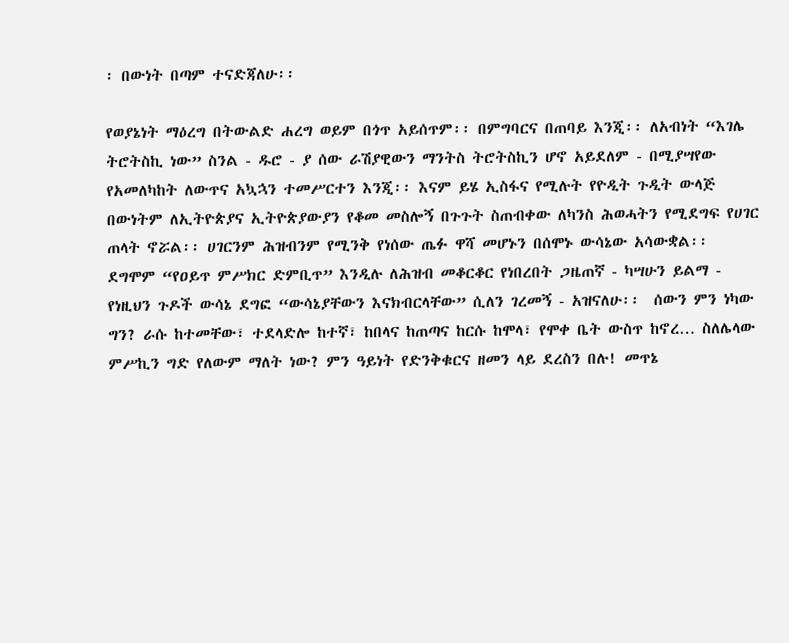፡ በውነት በጣም ተናድጃለሁ፡፡

የወያኔነት ማዕረግ በትውልድ ሐረግ ወይም በጎጥ አይሰጥም፡፡ በምግባርና በጠባይ እንጂ፡፡ ለአብነት “እገሌ ትሮትስኪ ነው” ስንል - ዱሮ - ያ ሰው ራሽያዊውን ማንትስ ትሮትስኪን ሆኖ አይደለም - በሚያሣየው የአመለካከት ለውጥና አኳኋን ተመሥርተን እንጂ፡፡ እናም ይሄ ኢስፋና የሚሉት የዮዲት ጉዲት ውላጅ በውነትም ለኢትዮጵያና ኢትዮጵያውያን የቆመ መስሎኝ በጉጉት ስጠብቀው ለካንስ ሕወሓትን የሚደግፍ የሀገር ጠላት ኖሯል፡፡ ሀገርንም ሕዝብንም የሚንቅ የነሰው ጤፉ ዋሻ መሆኑን በሰሞኑ ውሳኔው አሳውቋል፡፡ ደግሞም “የዐይጥ ምሥክር ድምቢጥ” እንዲሉ ለሕዝብ መቆርቆር የነበረበት ጋዜጠኛ - ካሣሁን ይልማ - የነዚህን ጉዶች ውሳኔ ደግፎ “ውሳኔያቸውን እናክብርላቸው” ሲለን ገረመኝ - አዝናለሁ፡፡  ሰውን ምን ነካው ግን? ራሱ ከተመቸው፣ ተደላድሎ ከተኛ፣ ከበላና ከጠጣና ከርሱ ከሞላ፣ የሞቀ ቤት ውስጥ ከኖረ… ስለሌላው ምሥኪን ግድ የለውም ማለት ነው? ምን ዓይነት የድንቅቁርና ዘመን ላይ ደረስን በሉ! መጥኔ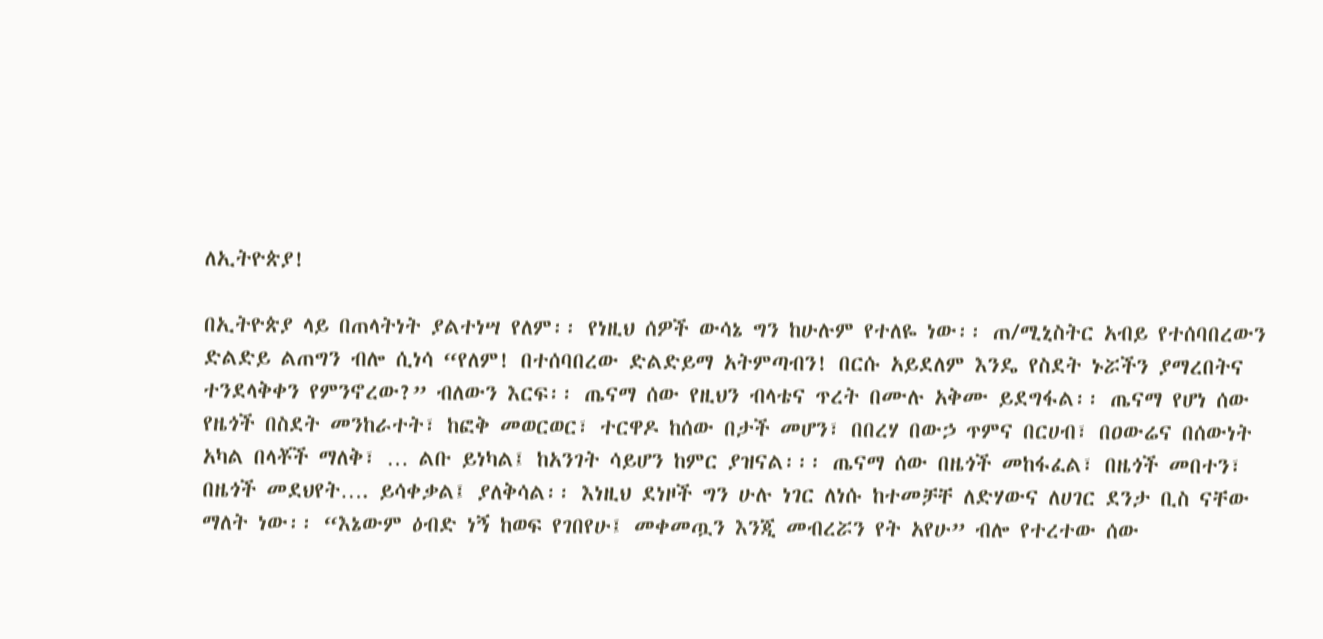ለኢትዮጵያ!

በኢትዮጵያ ላይ በጠላትነት ያልተነሣ የለም፡፡ የነዚህ ሰዎች ውሳኔ ግን ከሁሉም የተለዬ ነው፡፡ ጠ/ሚኒስትር አብይ የተሰባበረውን ድልድይ ልጠግን ብሎ ሲነሳ “የለም! በተሰባበረው ድልድይማ አትምጣብን! በርሱ አይደለም እንዴ የስደት ኑሯችን ያማረበትና ተንደላቅቀን የምንኖረው?” ብለውን እርፍ፡፡ ጤናማ ሰው የዚህን ብላቴና ጥረት በሙሉ አቅሙ ይደግፋል፡፡ ጤናማ የሆነ ሰው የዜጎች በስደት መንከራተት፣ ከፎቅ መወርወር፣ ተርዋዶ ከሰው በታች መሆን፣ በበረሃ በውኃ ጥምና በርሀብ፣ በዐውሬና በሰውነት አካል በላቾች ማለቅ፣ … ልቡ ይነካል፤ ከአንገት ሳይሆን ከምር ያዝናል፡፡፡ ጤናማ ሰው በዜጎች መከፋፈል፣ በዜጎች መበተን፣ በዜጎች መደህየት…. ይሳቀቃል፤ ያለቅሳል፡፡ እነዚህ ደነዞች ግን ሁሉ ነገር ለነሱ ከተመቻቸ ለድሃውና ለሀገር ደንታ ቢስ ናቸው ማለት ነው፡፡ “እኔውም ዕብድ ነኝ ከወፍ የገበየሁ፤ መቀመጧን እንጂ መብረሯን የት አየሁ” ብሎ የተረተው ሰው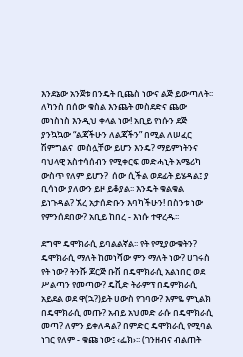እንደኔው አንጀቱ በንዴት ቢጨስ ነውና ልጅ ይውጣለት፡፡ ለካንስ በሰው ቁስል እንጨት መስደድና ጨው መነስነስ እንዲህ ቀላል ነው! አቢይ የነሱን ደጅ ያንኳኳው “ልጃችሁን ለልጃችን” በሚል ለሠፈር ሽምግልና  መስሏቸው ይሆን እንዴ? ማይምነትንና ባህላዊ አስተሳሰብን የሚቀርፍ መድሓኒት አሜሪካ ውስጥ የለም ይሆን?  ሰው ሲችል ወደፊት ይሄዳል፤ ያ ቢሳነው ያለውን ይዞ ይቆያል፡፡ እንዴት ቁልቁል ይነጉዳል? ኧረ አታሰድቡን እባካችሁን! በስንቱ ነው የምንሰደበው? አቢይ ከበረ - እነሱ ተዋረዱ፡፡

ደግሞ ዴሞክራሲ ይባልልኛል፡፡ የት የሚያውቁትን? ዴሞክራሲ ማለት ከመነሻው ምን ማለት ነው? ሀገሩስ የት ነው? ትንሹ ጆርጅ ቡሽ በዴሞክራሲ አልነበር ወደ ሥልጣን የመጣው? ዴቪድ ትራምፕ በዴምክራሲ አይደል ወደ ዋ(ኋ?)ይት ሀውስ የገባው? እምዬ ምኒልክ በዴሞክራሲ መጡ? አብይ አህመድ ራሱ በዴሞክራሲ መጣ? ለምን ይቀለዳል? በምድር ዴሞክራሲ የሚባል ነገር የለም - ቁጩ ነው፤ ‹ፌክ›፡፡ (ገንዘብና ብልጠት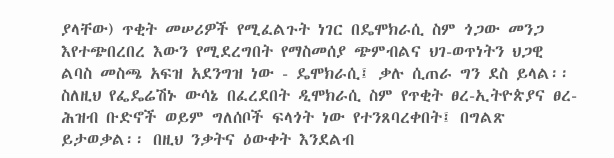ያላቸው) ጥቂት መሠሪዎች የሚፈልጉት ነገር በዴሞክራሲ ስም ጎጋው መንጋ እየተጭበረበረ እውን የሚደረግበት የማስመሰያ ጭምብልና ህገ-ወጥነትን ህጋዊ ልባስ መስጫ አፍዝ አደንግዝ ነው - ዴሞክራሲ፤ ቃሉ ሲጠራ ግን ደስ ይላል፡፡ ስለዚህ የፌዴሬሽኑ ውሳኔ በፈረደበት ዲሞክራሲ ስም የጥቂት ፀረ-ኢትዮጵያና ፀረ-ሕዝብ ቡድኖች ወይም ግለሰቦች ፍላጎት ነው የተንጸባረቀበት፤ በግልጽ ይታወቃል፡፡ በዚህ ንቃትና ዕውቀት እንደልብ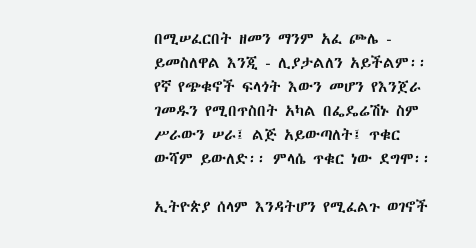በሚሠፈርበት ዘመን ማንም አፈ ጮሌ - ይመስለዋል እንጂ - ሊያታልለን አይችልም፡፡ የኛ የጭቁኖች ፍላጎት እውን መሆን የእንጀራ ገመዱን የሚበጥስበት አካል በፌዴሬሽኑ ስም ሥራውን ሠራ፤ ልጅ አይውጣለት፤ ጥቁር ውሻም ይውለድ፡፡ ምላሴ ጥቁር ነው ደግሞ፡፡

ኢትዮጵያ ሰላም እንዳትሆን የሚፈልጉ ወገኖች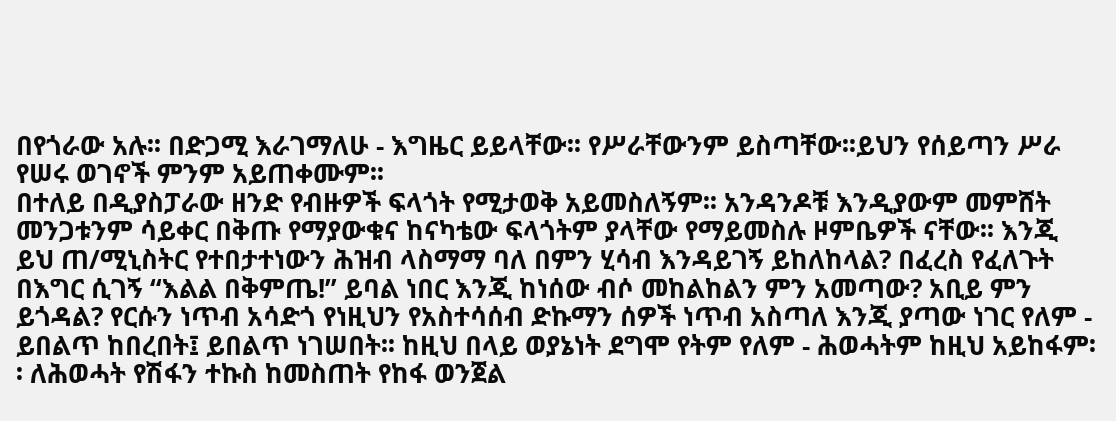በየጎራው አሉ፡፡ በድጋሚ እራገማለሁ - እግዜር ይይላቸው፡፡ የሥራቸውንም ይስጣቸው፡፡ይህን የሰይጣን ሥራ የሠሩ ወገኖች ምንም አይጠቀሙም፡፡
በተለይ በዲያስፓራው ዘንድ የብዙዎች ፍላጎት የሚታወቅ አይመስለኝም፡፡ አንዳንዶቹ እንዲያውም መምሸት መንጋቱንም ሳይቀር በቅጡ የማያውቁና ከናካቴው ፍላጎትም ያላቸው የማይመስሉ ዞምቤዎች ናቸው፡፡ እንጂ ይህ ጠ/ሚኒስትር የተበታተነውን ሕዝብ ላስማማ ባለ በምን ሂሳብ እንዳይገኝ ይከለከላል? በፈረስ የፈለጉት በእግር ሲገኝ “እልል በቅምጤ!” ይባል ነበር እንጂ ከነሰው ብሶ መከልከልን ምን አመጣው? አቢይ ምን ይጎዳል? የርሱን ነጥብ አሳድጎ የነዚህን የአስተሳሰብ ድኩማን ሰዎች ነጥብ አስጣለ እንጂ ያጣው ነገር የለም - ይበልጥ ከበረበት፤ ይበልጥ ነገሠበት፡፡ ከዚህ በላይ ወያኔነት ደግሞ የትም የለም - ሕወሓትም ከዚህ አይከፋም፡፡ ለሕወሓት የሽፋን ተኩስ ከመስጠት የከፋ ወንጀል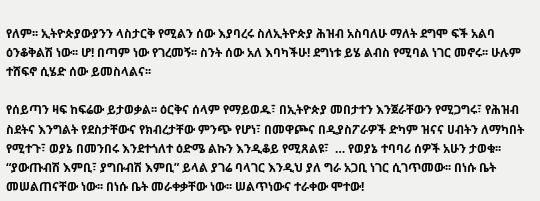የለም፡፡ ኢትዮጵያውያንን ላስታርቅ የሚልን ሰው እያባረሩ ስለኢትዮጵያ ሕዝብ አስባለሁ ማለት ደግሞ ፍች አልባ ዕንቆቅልሽ ነው፡፡ ሆ! በጣም ነው የገረመኝ፡፡ ስንት ሰው አለ እባካችሁ! ደግነቱ ይሄ ልብስ የሚባል ነገር መኖሩ፡፡ ሁሉም ተሸፍኖ ሲሄድ ሰው ይመስላልና፡፡

የሰይጣን ዛፍ ከፍሬው ይታወቃል፡፡ ዕርቅና ሰላም የማይወዱ፣ በኢትዮጵያ መበታተን እንጀራቸውን የሚጋግሩ፣ የሕዝብ ስደትና እንግልት የደስታቸውና የክብረታቸው ምንጭ የሆነ፣ በመዋጮና በዲያስፖራዎች ድካም ዝናና ሀብትን ለማካበት የሚተጉ፣ ወያኔ በመንበሩ እንደተጎለተ ዕድሜ ልኩን እንዲቆይ የሚጸልዩ፣  … የወያኔ ተባባሪ ሰዎች አሁን ታወቁ፡፡ “ያውጡብሽ እምቢ፣ ያግቡብሽ እምቢ” ይላል ያገሬ ባላገር እንዲህ ያለ ግራ አጋቢ ነገር ሲገጥመው፡፡ በነሱ ቤት መሠልጠናቸው ነው፡፡ በነሱ ቤት መራቀቃቸው ነው፡፡ ሠልጥነውና ተራቀው ሞተው!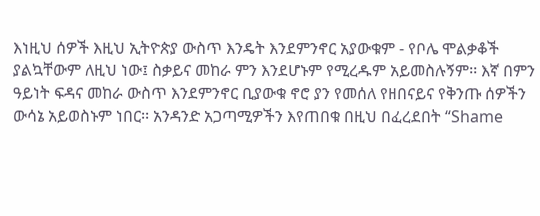እነዚህ ሰዎች እዚህ ኢትዮጵያ ውስጥ እንዴት እንደምንኖር አያውቁም - የቦሌ ሞልቃቆች ያልኳቸውም ለዚህ ነው፤ ስቃይና መከራ ምን እንደሆኑም የሚረዱም አይመስሉኝም፡፡ እኛ በምን ዓይነት ፍዳና መከራ ውስጥ እንደምንኖር ቢያውቁ ኖሮ ያን የመሰለ የዘበናይና የቅንጡ ሰዎችን ውሳኔ አይወስኑም ነበር፡፡ አንዳንድ አጋጣሚዎችን እየጠበቁ በዚህ በፈረደበት “Shame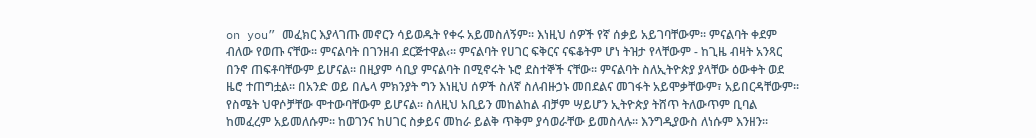on you” መፈክር እያላገጡ መኖርን ሳይወዱት የቀሩ አይመስለኝም፡፡ እነዚህ ሰዎች የኛ ሰቃይ አይገባቸውም፡፡ ምናልባት ቀደም ብለው የወጡ ናቸው፡፡ ምናልባት በገንዘብ ደርጅተዋል‹፡፡ ምናልባት የሀገር ፍቅርና ናፍቆትም ሆነ ትዝታ የላቸውም - ከጊዜ ብዛት አንጻር በንኖ ጠፍቶባቸውም ይሆናል፡፡ በዚያም ሳቢያ ምናልባት በሚኖሩት ኑሮ ደስተኞች ናቸው፡፡ ምናልባት ስለኢትዮጵያ ያላቸው ዕውቀት ወደ ዜሮ ተጠግቷል፡፡ በአንድ ወይ በሌላ ምክንያት ግን እነዚህ ሰዎች ስለኛ ስለብዙኃኑ መበደልና መገፋት አይሞቃቸውም፣ አይበርዳቸውም፡፡ የስሜት ህዋሶቻቸው ሞተውባቸውም ይሆናል፡፡ ስለዚህ አቢይን መከልከል ብቻም ሣይሆን ኢትዮጵያ ትሸጥ ትለውጥም ቢባል ከመፈረም አይመለሱም፡፡ ከወገንና ከሀገር ስቃይና መከራ ይልቅ ጥቅም ያሳወራቸው ይመስላሉ፡፡ እንግዲያውስ ለነሱም እንዘን፡፡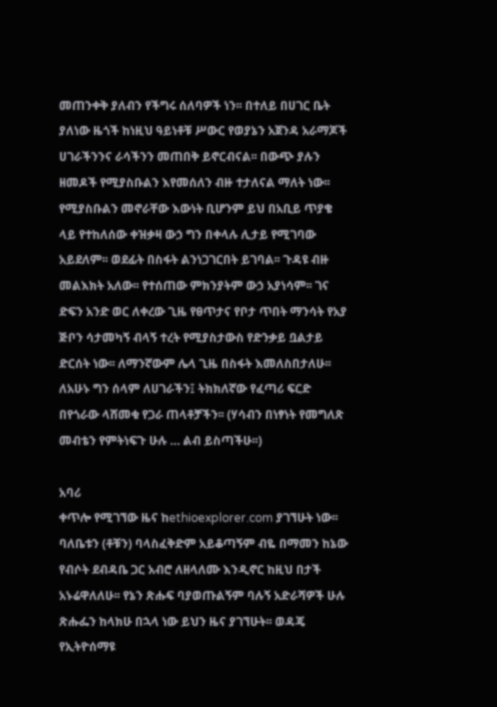መጠንቀቅ ያለብን የችግሩ ሰለባዎች ነን፡፡ በተለይ በሀገር ቤት ያለነው ዜጎች ከነዚህ ዓይነቶቹ ሥውር የወያኔን አጀንዳ አራማጆች ሀገራችንንና ራሳችንን መጠበቅ ይኖርብናል፡፡ በውጭ ያሉን ዘመዶች የሚያስቡልን እየመሰለን ብዙ ተታለናል ማለት ነው፡፡ የሚያስቡልን መኖራቸው እውነት ቢሆንም ይህ በአቢይ ጥያቄ ላይ የተከለሰው ቀዝቃዛ ውኃ ግን በቀላሉ ሊታይ የሚገባው አይደለም፡፡ ወደፊት በስፋት ልንነጋገርበት ይገባል፡፡ ጉዳዩ ብዙ መልእክት አለው፡፡ የተሰጠው ምክንያትም ውኃ አያነሳም፡፡ ገና ድፍን አንድ ወር ለቀረው ጊዜ የፀጥታና የቦታ ጥበት ማንሳት የአያ ጅቦን ሳታመካኝ ብላኝ ተረት የሚያስታውስ የድንቃይ ቧልታይ ድርሰት ነው፡፡ ለማንኛውም ሌላ ጊዜ በስፋት እመለስበታለሁ፡፡ ለአሁኑ ግን ሰላም ለሀገራችን፤ ትክክለኛው የፈጣሪ ፍርድ በየጎራው ላሸመቁ የጋራ ጠላቶቻችን፡፡ (ሃሳብን በነፃነት የመግለጽ መብቴን የምትነፍጉ ሁሉ … ልብ ይስጣችሁ፡፡)

አባሪ
ቀጥሎ የሚገኘው ዜና ከethioexplorer.com ያገኘሁት ነው፡፡ ባለቤቱን (ቶቹን) ባላስፈቅድም አይቆጣኝም ብዬ በማመን ከኔው የብሶት ደብዳቤ ጋር አብሮ ለዘላለሙ እንዲኖር ከዚህ በታች አኑሬዋለለሁ፡፡ የኔን ጽሑፍ ባያወጡልኝም ባሉኝ አድራሻዎች ሁሉ ጽሑፌን ከላክሁ በኋላ ነው ይህን ዜና ያገኘሁት፡፡ ወዳጄ የኢትዮሰማዩ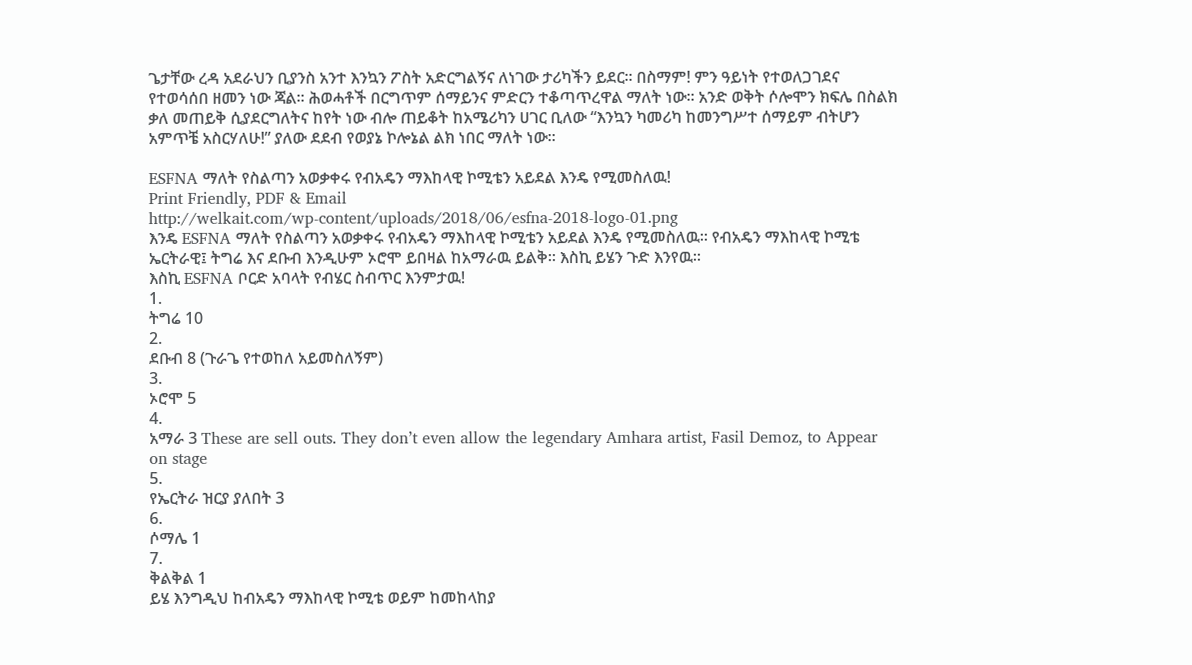ጌታቸው ረዳ አደራህን ቢያንስ አንተ እንኳን ፖስት አድርግልኝና ለነገው ታሪካችን ይደር፡፡ በስማም! ምን ዓይነት የተወለጋገደና የተወሳሰበ ዘመን ነው ጃል፡፡ ሕወሓቶች በርግጥም ሰማይንና ምድርን ተቆጣጥረዋል ማለት ነው፡፡ አንድ ወቅት ሶሎሞን ክፍሌ በስልክ ቃለ መጠይቅ ሲያደርግለትና ከየት ነው ብሎ ጠይቆት ከአሜሪካን ሀገር ቢለው “እንኳን ካመሪካ ከመንግሥተ ሰማይም ብትሆን አምጥቼ አስርሃለሁ!” ያለው ደደብ የወያኔ ኮሎኔል ልክ ነበር ማለት ነው፡፡

ESFNA ማለት የስልጣን አወቃቀሩ የብአዴን ማእከላዊ ኮሚቴን አይደል እንዴ የሚመስለዉ!
Print Friendly, PDF & Email
http://welkait.com/wp-content/uploads/2018/06/esfna-2018-logo-01.png
እንዴ ESFNA ማለት የስልጣን አወቃቀሩ የብአዴን ማእከላዊ ኮሚቴን አይደል እንዴ የሚመስለዉ፡፡ የብአዴን ማእከላዊ ኮሚቴ ኤርትራዊ፤ ትግሬ እና ደቡብ እንዲሁም ኦሮሞ ይበዛል ከአማራዉ ይልቅ፡፡ እስኪ ይሄን ጉድ እንየዉ፡፡
እስኪ ESFNA ቦርድ አባላት የብሄር ስብጥር እንምታዉ!
1.
ትግሬ 10
2.
ደቡብ 8 (ጉራጌ የተወከለ አይመስለኝም)
3.
ኦሮሞ 5
4.
አማራ 3 These are sell outs. They don’t even allow the legendary Amhara artist, Fasil Demoz, to Appear on stage
5.
የኤርትራ ዝርያ ያለበት 3
6.
ሶማሌ 1
7.
ቅልቅል 1
ይሄ እንግዲህ ከብአዴን ማእከላዊ ኮሚቴ ወይም ከመከላከያ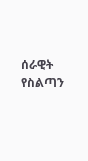ሰራዊት የስልጣን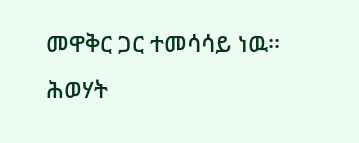መዋቅር ጋር ተመሳሳይ ነዉ፡፡ ሕወሃት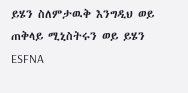ይሄን ስለምታዉቅ እንግዲህ ወይ ጠቅላይ ሚኒስትሩን ወይ ይሄን ESFNA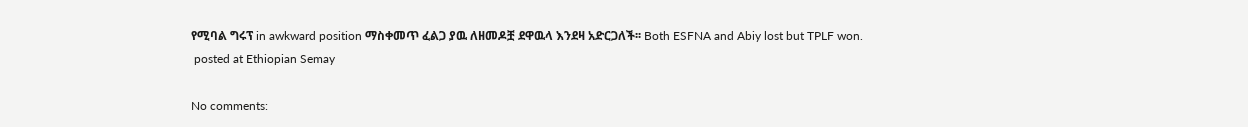የሚባል ግሩፕ in awkward position ማስቀመጥ ፈልጋ ያዉ ለዘመዶቿ ደዋዉላ እንደዛ አድርጋለች፡፡ Both ESFNA and Abiy lost but TPLF won.
 posted at Ethiopian Semay

No comments: